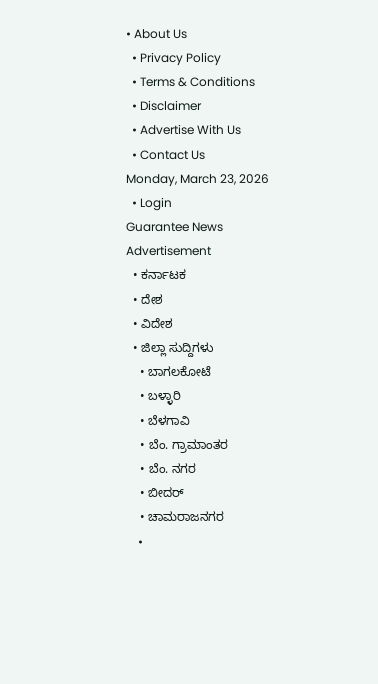• About Us
  • Privacy Policy
  • Terms & Conditions
  • Disclaimer
  • Advertise With Us
  • Contact Us
Monday, March 23, 2026
  • Login
Guarantee News
Advertisement
  • ಕರ್ನಾಟಕ
  • ದೇಶ
  • ವಿದೇಶ
  • ಜಿಲ್ಲಾ ಸುದ್ದಿಗಳು
    • ಬಾಗಲಕೋಟೆ
    • ಬಳ್ಳಾರಿ
    • ಬೆಳಗಾವಿ
    • ಬೆಂ. ಗ್ರಾಮಾಂತರ
    • ಬೆಂ. ನಗರ
    • ಬೀದರ್
    • ಚಾಮರಾಜನಗರ
    •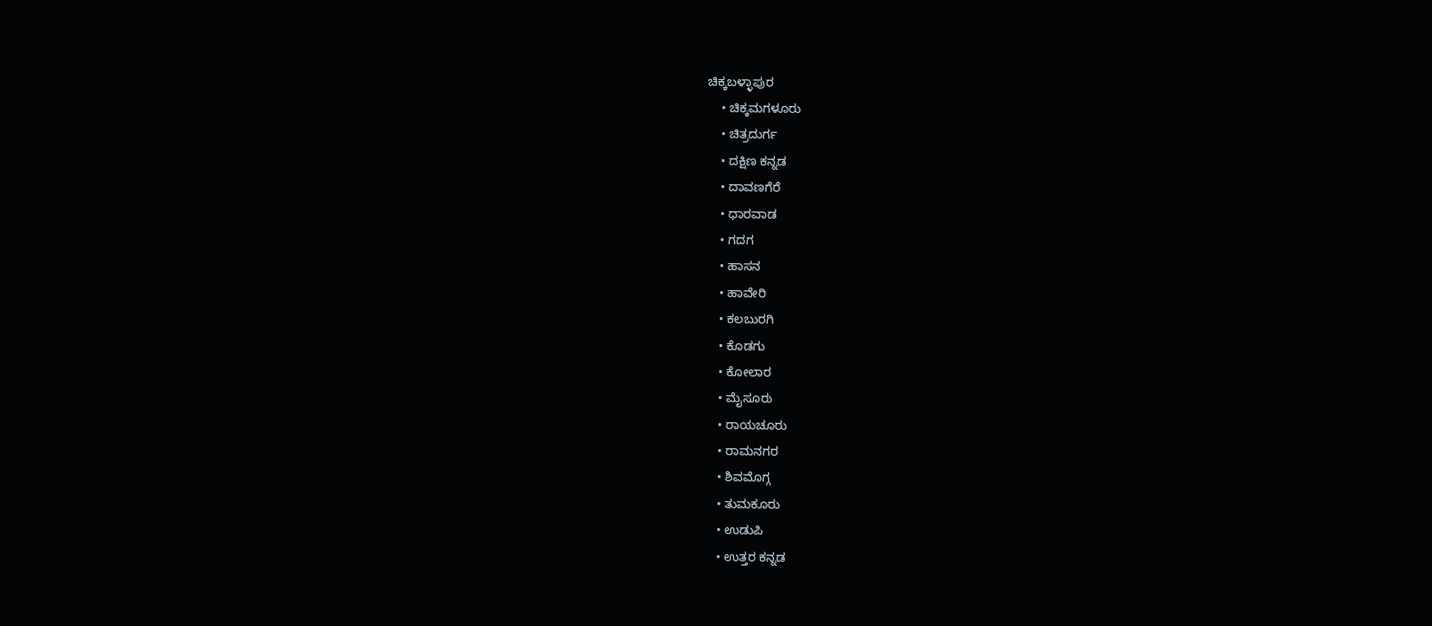ಚಿಕ್ಕಬಳ್ಳಾಪುರ
    • ಚಿಕ್ಕಮಗಳೂರು
    • ಚಿತ್ರದುರ್ಗ
    • ದಕ್ಷಿಣ ಕನ್ನಡ
    • ದಾವಣಗೆರೆ
    • ಧಾರವಾಡ
    • ಗದಗ
    • ಹಾಸನ
    • ಹಾವೇರಿ
    • ಕಲಬುರಗಿ
    • ಕೊಡಗು
    • ಕೋಲಾರ
    • ಮೈಸೂರು
    • ರಾಯಚೂರು
    • ರಾಮನಗರ
    • ಶಿವಮೊಗ್ಗ
    • ತುಮಕೂರು
    • ಉಡುಪಿ
    • ಉತ್ತರ ಕನ್ನಡ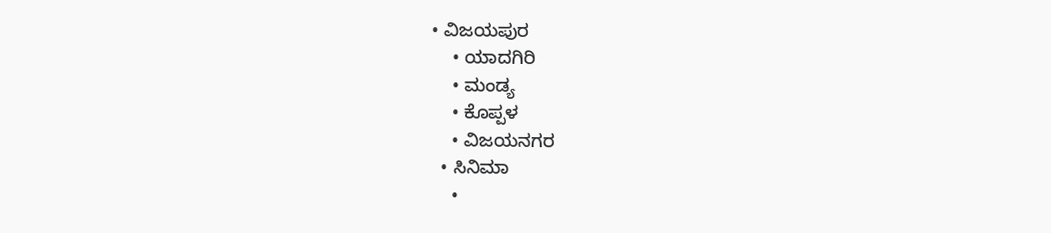• ವಿಜಯಪುರ
    • ಯಾದಗಿರಿ
    • ಮಂಡ್ಯ
    • ಕೊಪ್ಪಳ
    • ವಿಜಯನಗರ
  • ಸಿನಿಮಾ
    •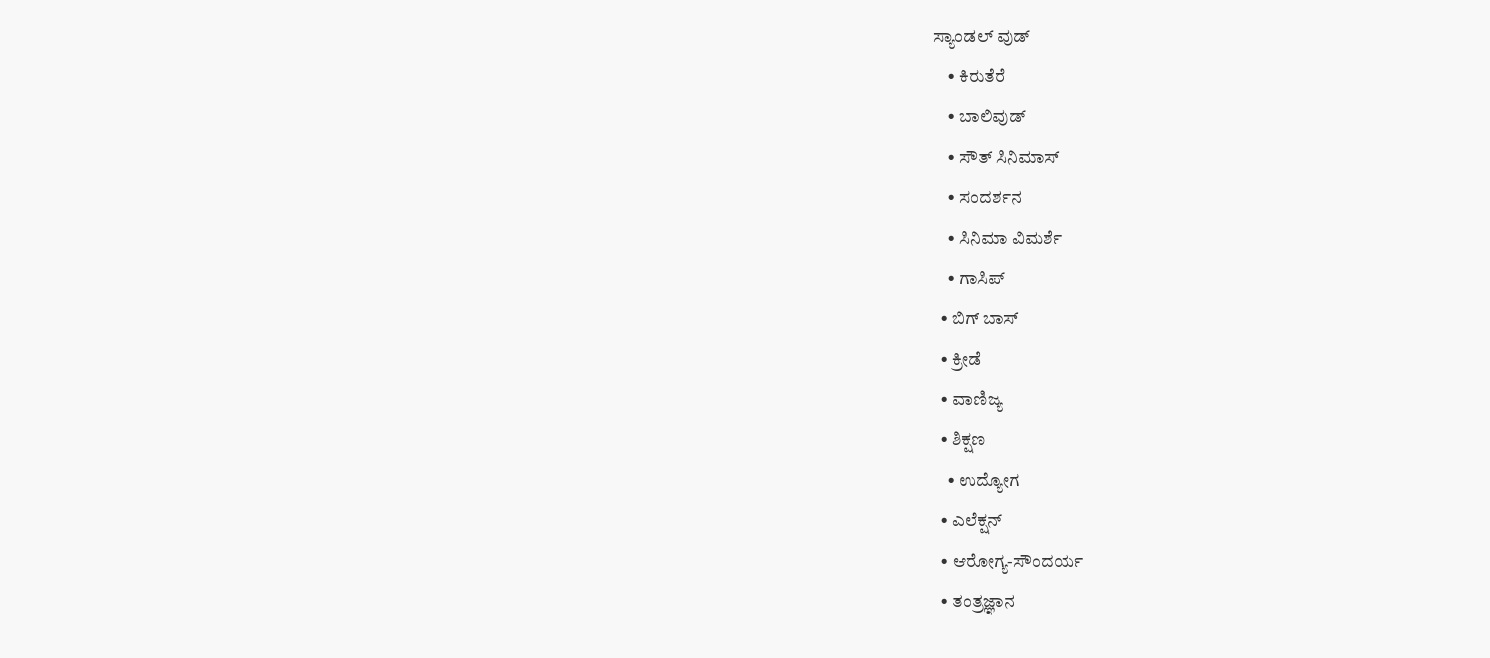ಸ್ಯಾಂಡಲ್ ವುಡ್
    • ಕಿರುತೆರೆ
    • ಬಾಲಿವುಡ್
    • ಸೌತ್ ಸಿನಿಮಾಸ್
    • ಸಂದರ್ಶನ
    • ಸಿನಿಮಾ ವಿಮರ್ಶೆ
    • ಗಾಸಿಪ್
  • ಬಿಗ್ ಬಾಸ್
  • ಕ್ರೀಡೆ
  • ವಾಣಿಜ್ಯ
  • ಶಿಕ್ಷಣ
    • ಉದ್ಯೋಗ
  • ಎಲೆಕ್ಷನ್
  • ಆರೋಗ್ಯ-ಸೌಂದರ್ಯ
  • ತಂತ್ರಜ್ಞಾನ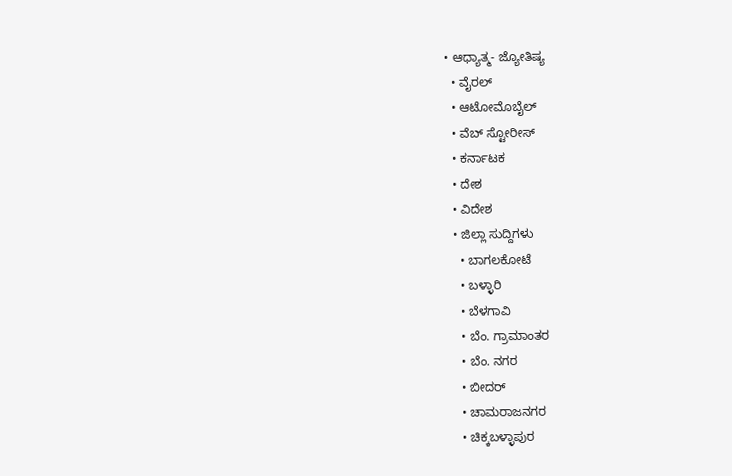• ಆಧ್ಯಾತ್ಮ- ಜ್ಯೋತಿಷ್ಯ
  • ವೈರಲ್
  • ಆಟೋಮೊಬೈಲ್
  • ವೆಬ್ ಸ್ಟೋರೀಸ್
  • ಕರ್ನಾಟಕ
  • ದೇಶ
  • ವಿದೇಶ
  • ಜಿಲ್ಲಾ ಸುದ್ದಿಗಳು
    • ಬಾಗಲಕೋಟೆ
    • ಬಳ್ಳಾರಿ
    • ಬೆಳಗಾವಿ
    • ಬೆಂ. ಗ್ರಾಮಾಂತರ
    • ಬೆಂ. ನಗರ
    • ಬೀದರ್
    • ಚಾಮರಾಜನಗರ
    • ಚಿಕ್ಕಬಳ್ಳಾಪುರ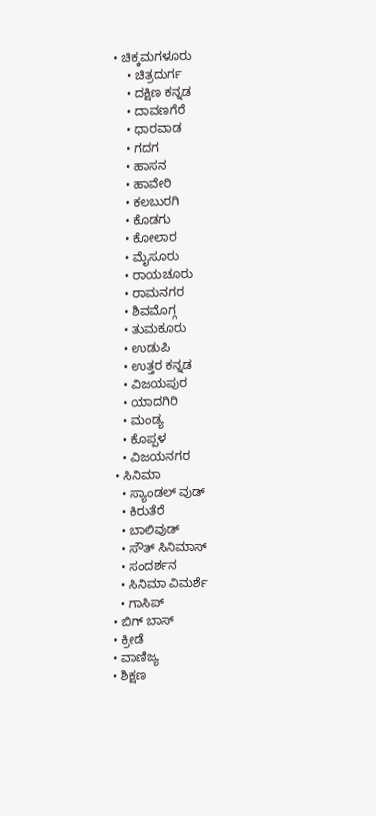• ಚಿಕ್ಕಮಗಳೂರು
    • ಚಿತ್ರದುರ್ಗ
    • ದಕ್ಷಿಣ ಕನ್ನಡ
    • ದಾವಣಗೆರೆ
    • ಧಾರವಾಡ
    • ಗದಗ
    • ಹಾಸನ
    • ಹಾವೇರಿ
    • ಕಲಬುರಗಿ
    • ಕೊಡಗು
    • ಕೋಲಾರ
    • ಮೈಸೂರು
    • ರಾಯಚೂರು
    • ರಾಮನಗರ
    • ಶಿವಮೊಗ್ಗ
    • ತುಮಕೂರು
    • ಉಡುಪಿ
    • ಉತ್ತರ ಕನ್ನಡ
    • ವಿಜಯಪುರ
    • ಯಾದಗಿರಿ
    • ಮಂಡ್ಯ
    • ಕೊಪ್ಪಳ
    • ವಿಜಯನಗರ
  • ಸಿನಿಮಾ
    • ಸ್ಯಾಂಡಲ್ ವುಡ್
    • ಕಿರುತೆರೆ
    • ಬಾಲಿವುಡ್
    • ಸೌತ್ ಸಿನಿಮಾಸ್
    • ಸಂದರ್ಶನ
    • ಸಿನಿಮಾ ವಿಮರ್ಶೆ
    • ಗಾಸಿಪ್
  • ಬಿಗ್ ಬಾಸ್
  • ಕ್ರೀಡೆ
  • ವಾಣಿಜ್ಯ
  • ಶಿಕ್ಷಣ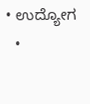• ಉದ್ಯೋಗ
  •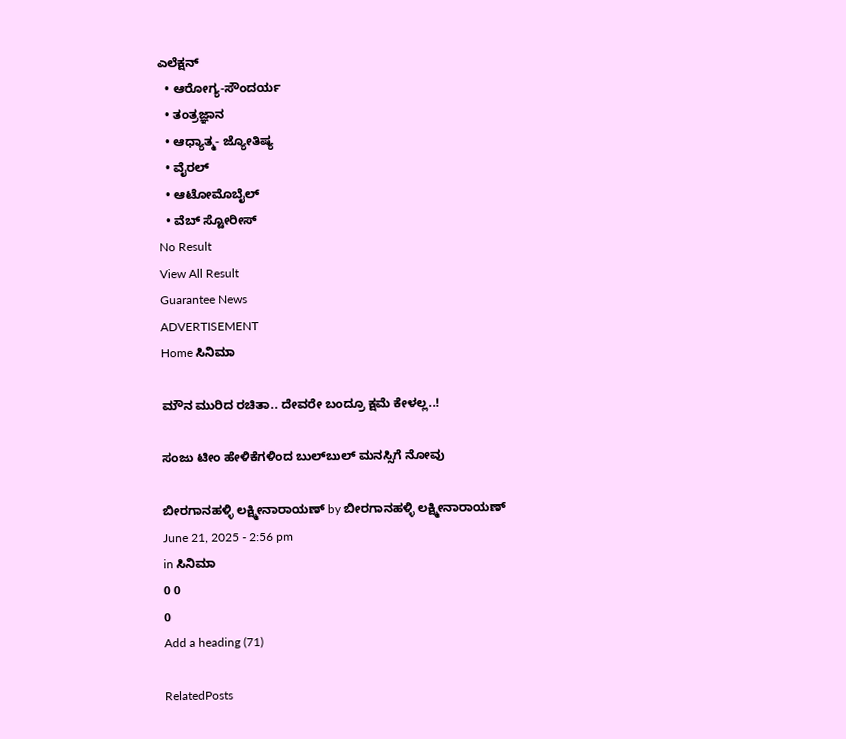ಎಲೆಕ್ಷನ್
  • ಆರೋಗ್ಯ-ಸೌಂದರ್ಯ
  • ತಂತ್ರಜ್ಞಾನ
  • ಆಧ್ಯಾತ್ಮ- ಜ್ಯೋತಿಷ್ಯ
  • ವೈರಲ್
  • ಆಟೋಮೊಬೈಲ್
  • ವೆಬ್ ಸ್ಟೋರೀಸ್
No Result
View All Result
Guarantee News
ADVERTISEMENT
Home ಸಿನಿಮಾ

ಮೌನ ಮುರಿದ ರಚಿತಾ.. ದೇವರೇ ಬಂದ್ರೂ ಕ್ಷಮೆ ಕೇಳಲ್ಲ..!

ಸಂಜು ಟೀಂ ಹೇಳಿಕೆಗಳಿಂದ ಬುಲ್‌‌ಬುಲ್ ಮನಸ್ಸಿಗೆ ನೋವು

ಬೀರಗಾನಹಳ್ಳಿ ಲಕ್ಷ್ಮೀನಾರಾಯಣ್ by ಬೀರಗಾನಹಳ್ಳಿ ಲಕ್ಷ್ಮೀನಾರಾಯಣ್
June 21, 2025 - 2:56 pm
in ಸಿನಿಮಾ
0 0
0
Add a heading (71)

RelatedPosts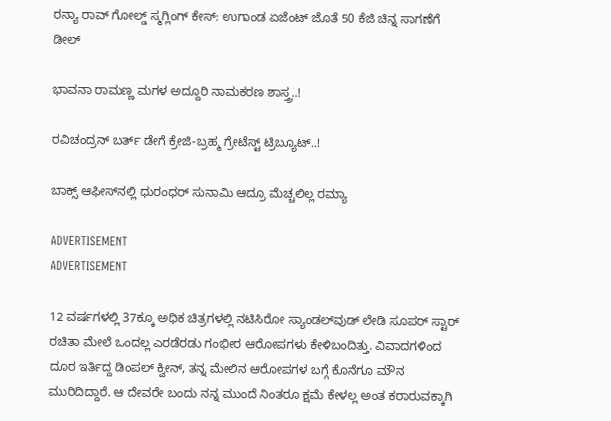ರನ್ಯಾ ರಾವ್ ಗೋಲ್ಡ್ ಸ್ಮಗ್ಲಿಂಗ್ ಕೇಸ್: ಉಗಾಂಡ ಏಜೆಂಟ್ ಜೊತೆ 50 ಕೆಜಿ ಚಿನ್ನ ಸಾಗಣೆಗೆ ಡೀಲ್

ಭಾವನಾ ರಾಮಣ್ಣ ಮಗಳ ಅದ್ದೂರಿ ನಾಮಕರಣ ಶಾಸ್ತ್ರ..!

ರವಿಚಂದ್ರನ್ ಬರ್ತ್ ಡೇಗೆ ಕ್ರೇಜಿ-ಬ್ರಹ್ಮ ಗ್ರೇಟೆಸ್ಟ್ ಟ್ರಿಬ್ಯೂಟ್..!

ಬಾಕ್ಸ್ ಆಫೀಸ್‌ನಲ್ಲಿ ಧುರಂಧರ್ ಸುನಾಮಿ ಆದ್ರೂ ಮೆಚ್ಚಲಿಲ್ಲ ರಮ್ಯಾ

ADVERTISEMENT
ADVERTISEMENT

12 ವರ್ಷಗಳಲ್ಲಿ 37ಕ್ಕೂ ಅಧಿಕ ಚಿತ್ರಗಳಲ್ಲಿ ನಟಿಸಿರೋ ಸ್ಯಾಂಡಲ್‌ವುಡ್ ಲೇಡಿ ಸೂಪರ್ ಸ್ಟಾರ್ ರಚಿತಾ ಮೇಲೆ ಒಂದಲ್ಲ ಎರಡೆರಡು ಗಂಭೀರ ಆರೋಪಗಳು ಕೇಳಿಬಂದಿತ್ತು. ವಿವಾದಗಳಿಂದ ದೂರ ಇರ್ತಿದ್ದ ಡಿಂಪಲ್ ಕ್ವೀನ್, ತನ್ನ ಮೇಲಿನ ಆರೋಪಗಳ ಬಗ್ಗೆ ಕೊನೆಗೂ ಮೌನ ಮುರಿದಿದ್ದಾರೆ. ಆ ದೇವರೇ ಬಂದು ನನ್ನ ಮುಂದೆ ನಿಂತರೂ ಕ್ಷಮೆ ಕೇಳಲ್ಲ ಅಂತ ಕರಾರುವಕ್ಕಾಗಿ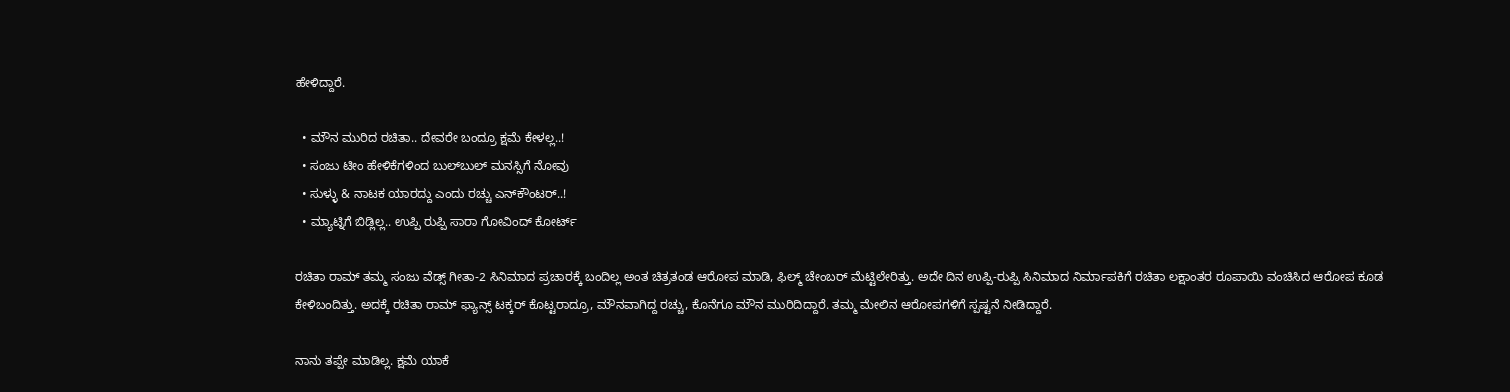ಹೇಳಿದ್ದಾರೆ.

  • ಮೌನ ಮುರಿದ ರಚಿತಾ.. ದೇವರೇ ಬಂದ್ರೂ ಕ್ಷಮೆ ಕೇಳಲ್ಲ..!
  • ಸಂಜು ಟೀಂ ಹೇಳಿಕೆಗಳಿಂದ ಬುಲ್‌‌ಬುಲ್ ಮನಸ್ಸಿಗೆ ನೋವು
  • ಸುಳ್ಳು & ನಾಟಕ ಯಾರದ್ದು ಎಂದು ರಚ್ಚು ಎನ್‌ಕೌಂಟರ್..!
  • ಮ್ಯಾಟ್ನಿಗೆ ಬಿಡ್ಲಿಲ್ಲ.. ಉಪ್ಪಿ ರುಪ್ಪಿ ಸಾರಾ ಗೋವಿಂದ್ ಕೋರ್ಟ್‌

ರಚಿತಾ ರಾಮ್ ತಮ್ಮ ಸಂಜು ವೆಡ್ಸ್ ಗೀತಾ-2 ಸಿನಿಮಾದ ಪ್ರಚಾರಕ್ಕೆ ಬಂದಿಲ್ಲ ಅಂತ ಚಿತ್ರತಂಡ ಆರೋಪ ಮಾಡಿ, ಫಿಲ್ಮ್ ಚೇಂಬರ್ ಮೆಟ್ಟಿಲೇರಿತ್ತು. ಅದೇ ದಿನ ಉಪ್ಪಿ-ರುಪ್ಪಿ ಸಿನಿಮಾದ ನಿರ್ಮಾಪಕಿಗೆ ರಚಿತಾ ಲಕ್ಷಾಂತರ ರೂಪಾಯಿ ವಂಚಿಸಿದ ಆರೋಪ ಕೂಡ ಕೇಳಿಬಂದಿತ್ತು. ಅದಕ್ಕೆ ರಚಿತಾ ರಾಮ್ ಫ್ಯಾನ್ಸ್ ಟಕ್ಕರ್ ಕೊಟ್ಟರಾದ್ರೂ, ಮೌನವಾಗಿದ್ದ ರಚ್ಚು, ಕೊನೆಗೂ ಮೌನ ಮುರಿದಿದ್ದಾರೆ. ತಮ್ಮ ಮೇಲಿನ ಆರೋಪಗಳಿಗೆ ಸ್ಪಷ್ಟನೆ ನೀಡಿದ್ದಾರೆ.

ನಾನು ತಪ್ಪೇ ಮಾಡಿಲ್ಲ. ಕ್ಷಮೆ ಯಾಕೆ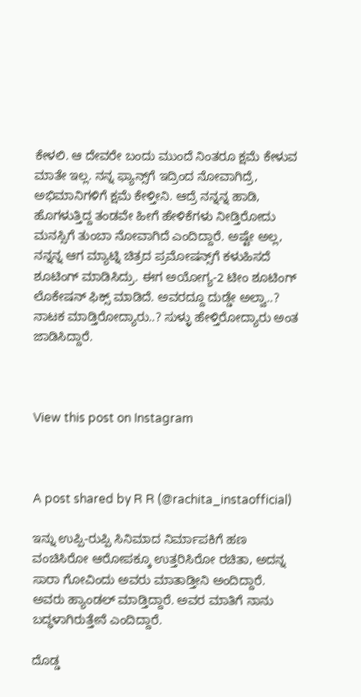ಕೇಳಲಿ. ಆ ದೇವರೇ ಬಂದು ಮುಂದೆ ನಿಂತರೂ ಕ್ಷಮೆ ಕೇಳುವ ಮಾತೇ ಇಲ್ಲ. ನನ್ನ ಫ್ಯಾನ್ಸ್‌ಗೆ ಇದ್ರಿಂದ ನೋವಾಗಿದ್ರೆ, ಅಭಿಮಾನಿಗಳಿಗೆ ಕ್ಷಮೆ ಕೇಳ್ತೀನಿ. ಆದ್ರೆ ನನ್ನನ್ನ ಹಾಡಿ, ಹೊಗಳುತ್ತಿದ್ದ ತಂಡವೇ ಹೀಗೆ ಹೇಳಿಕೆಗಳು ನೀಡ್ತಿರೋದು ಮನಸ್ಸಿಗೆ ತುಂಬಾ ನೋವಾಗಿದೆ ಎಂದಿದ್ದಾರೆ. ಅಷ್ಟೇ ಅಲ್ಲ, ನನ್ನನ್ನ ಆಗ ಮ್ಯಾಟ್ನಿ ಚಿತ್ರದ ಪ್ರಮೋಷನ್ಸ್‌ಗೆ ಕಳುಹಿಸದೆ ಶೂಟಿಂಗ್ ಮಾಡಿಸಿದ್ರು. ಈಗ ಅಯೋಗ್ಯ-2 ಟೀಂ ಶೂಟಿಂಗ್ ಲೊಕೇಷನ್ ಫಿಕ್ಸ್ ಮಾಡಿದೆ. ಅವರದ್ದೂ ದುಡ್ಡೇ ಅಲ್ವಾ..? ನಾಟಕ ಮಾಡ್ತಿರೋದ್ಯಾರು..? ಸುಳ್ಳು ಹೇಳ್ತಿರೋದ್ಯಾರು ಅಂತ ಜಾಡಿಸಿದ್ದಾರೆ.



View this post on Instagram



A post shared by R R (@rachita_instaofficial)

ಇನ್ನು ಉಪ್ಪಿ-ರುಪ್ಪಿ ಸಿನಿಮಾದ ನಿರ್ಮಾಪಕಿಗೆ ಹಣ ವಂಚಿಸಿರೋ ಆರೋಪಕ್ಕೂ ಉತ್ತರಿಸಿರೋ ರಚಿತಾ, ಅದನ್ನ ಸಾರಾ ಗೋವಿಂದು ಅವರು ಮಾತಾಡ್ತೀನಿ ಅಂದಿದ್ದಾರೆ. ಅವರು ಹ್ಯಾಂಡಲ್ ಮಾಡ್ತಿದ್ದಾರೆ. ಅವರ ಮಾತಿಗೆ ನಾನು ಬದ್ಧಳಾಗಿರುತ್ತೇನೆ ಎಂದಿದ್ದಾರೆ.

ದೊಡ್ಡ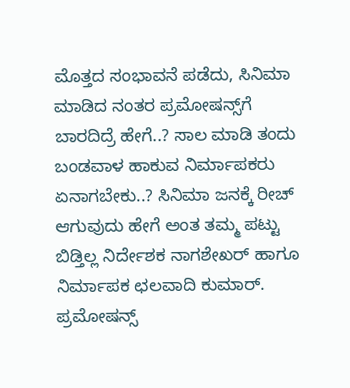ಮೊತ್ತದ ಸಂಭಾವನೆ ಪಡೆದು, ಸಿನಿಮಾ ಮಾಡಿದ ನಂತರ ಪ್ರಮೋಷನ್ಸ್‌ಗೆ ಬಾರದಿದ್ರೆ ಹೇಗೆ..? ಸಾಲ ಮಾಡಿ ತಂದು ಬಂಡವಾಳ ಹಾಕುವ ನಿರ್ಮಾಪಕರು ಏನಾಗಬೇಕು..? ಸಿನಿಮಾ ಜನಕ್ಕೆ ರೀಚ್ ಆಗುವುದು ಹೇಗೆ ಅಂತ ತಮ್ಮ ಪಟ್ಟು ಬಿಡ್ತಿಲ್ಲ ನಿರ್ದೇಶಕ ನಾಗಶೇಖರ್ ಹಾಗೂ ನಿರ್ಮಾಪಕ ಛಲವಾದಿ ಕುಮಾರ್. ಪ್ರಮೋಷನ್ಸ್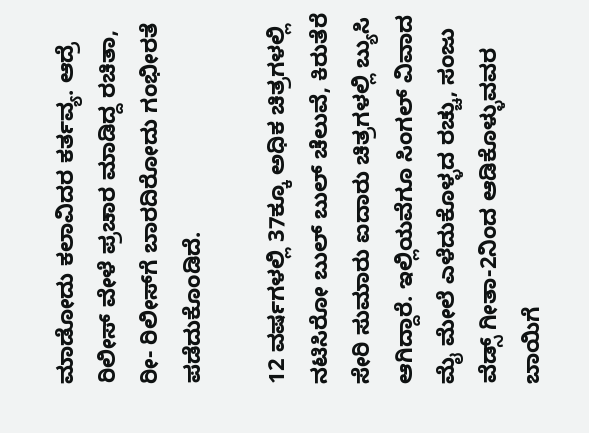ಮಾಡೋದು ಕಲಾವಿದರ ಕರ್ತವ್ಯ. ಆದ್ರೆ ರಿಲೀಸ್ ವೇಳೆ ಪ್ರಚಾರ ಮಾಡಿದ್ದ ರಚಿತಾ, ರೀ- ರಿಲೀಸ್‌ಗೆ ಬಾರದಿರೋದು ಗಂಭೀರತೆ ಪಡೆದುಕೊಂಡಿದೆ.

12 ವರ್ಷಗಳಲ್ಲಿ 37ಕ್ಕೂ ಅಧಿಕ ಚಿತ್ರಗಳಲ್ಲಿ ನಟಿಸಿರೋ ಬುಲ್ ಬುಲ್ ಚೆಲುವೆ, ಕಿರುತೆರೆ ಸೇರಿ ಸುಮಾರು ಐದಾರು ಚಿತ್ರಗಳಲ್ಲಿ ಬ್ಯುಸಿ ಆಗಿದ್ದಾರೆ. ಇಲ್ಲಿಯವೆಗೂ ಸಿಂಗಲ್ ವಿವಾದ ಮೈ ಮೇಲೆ ಎಳೆದುಕೊಳ್ಳದ ರಚ್ಚು, ಸಂಜು ವೆಡ್ಸ್ ಗೀತಾ-2ನಿಂದ ಆಡಿಕೊಳ್ಳುವವರ ಬಾಯಿಗೆ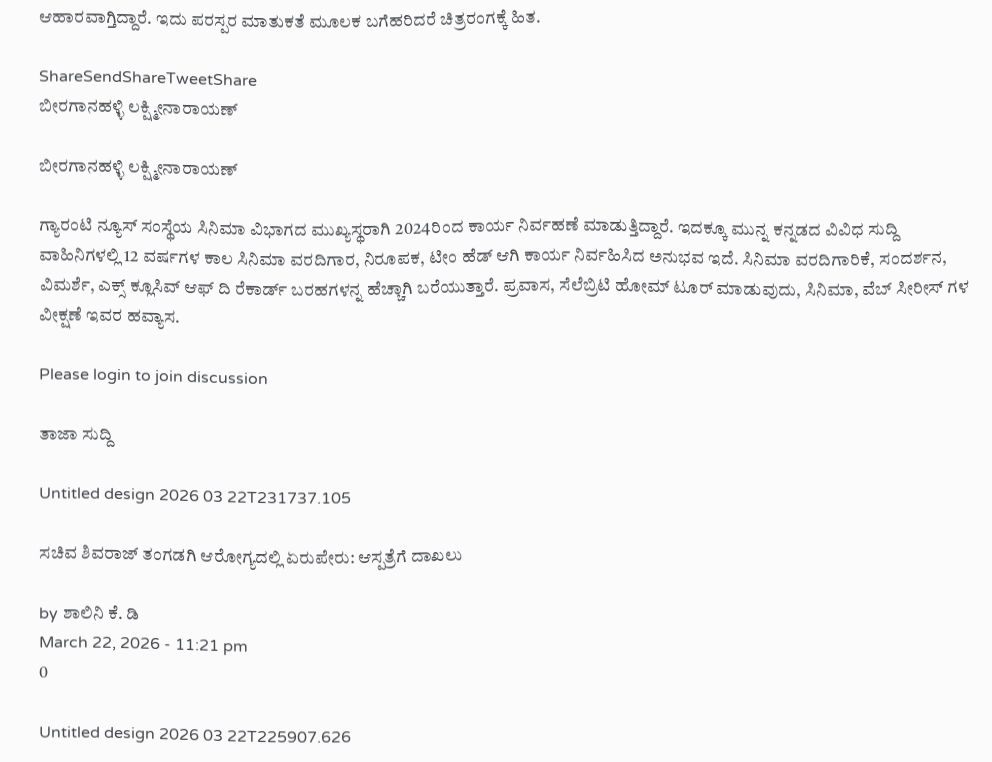ಆಹಾರವಾಗ್ತಿದ್ದಾರೆ. ಇದು ಪರಸ್ಪರ ಮಾತುಕತೆ ಮೂಲಕ ಬಗೆಹರಿದರೆ ಚಿತ್ರರಂಗಕ್ಕೆ ಹಿತ.

ShareSendShareTweetShare
ಬೀರಗಾನಹಳ್ಳಿ ಲಕ್ಷ್ಮೀನಾರಾಯಣ್

ಬೀರಗಾನಹಳ್ಳಿ ಲಕ್ಷ್ಮೀನಾರಾಯಣ್

ಗ್ಯಾರಂಟಿ ನ್ಯೂಸ್ ಸಂಸ್ಥೆಯ ಸಿನಿಮಾ ವಿಭಾಗದ ಮುಖ್ಯಸ್ಥರಾಗಿ 2024ರಿಂದ ಕಾರ್ಯ ನಿರ್ವಹಣೆ ಮಾಡುತ್ತಿದ್ದಾರೆ. ಇದಕ್ಕೂ ಮುನ್ನ ಕನ್ನಡದ ವಿವಿಧ ಸುದ್ದಿ ವಾಹಿನಿಗಳಲ್ಲಿ 12 ವರ್ಷಗಳ ಕಾಲ ಸಿನಿಮಾ ವರದಿಗಾರ, ನಿರೂಪಕ, ಟೀಂ ಹೆಡ್ ಆಗಿ ಕಾರ್ಯ ನಿರ್ವಹಿಸಿದ ಅನುಭವ ಇದೆ. ಸಿನಿಮಾ ವರದಿಗಾರಿಕೆ, ಸಂದರ್ಶನ, ವಿಮರ್ಶೆ, ಎಕ್ಸ್ ಕ್ಲೂಸಿವ್ ಆಫ್ ದಿ ರೆಕಾರ್ಡ್ ಬರಹಗಳನ್ನ ಹೆಚ್ಚಾಗಿ ಬರೆಯುತ್ತಾರೆ. ಪ್ರವಾಸ, ಸೆಲೆಬ್ರಿಟಿ ಹೋಮ್ ಟೂರ್ ಮಾಡುವುದು, ಸಿನಿಮಾ, ವೆಬ್ ಸೀರೀಸ್ ಗಳ ವೀಕ್ಷಣೆ ಇವರ ಹವ್ಯಾಸ.

Please login to join discussion

ತಾಜಾ ಸುದ್ದಿ

Untitled design 2026 03 22T231737.105

ಸಚಿವ ಶಿವರಾಜ್ ತಂಗಡಗಿ ಆರೋಗ್ಯದಲ್ಲಿ ಏರುಪೇರು: ಆಸ್ಪತ್ರೆಗೆ ದಾಖಲು

by ಶಾಲಿನಿ ಕೆ. ಡಿ
March 22, 2026 - 11:21 pm
0

Untitled design 2026 03 22T225907.626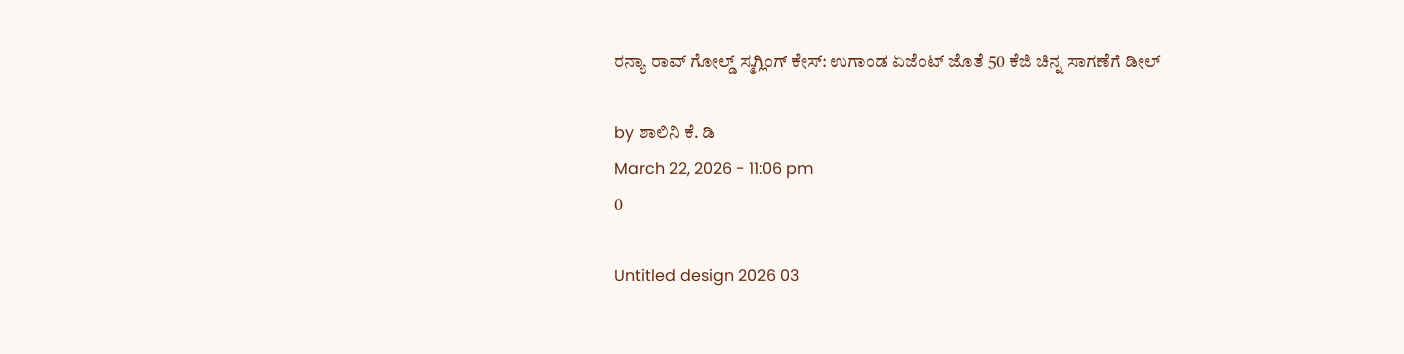ರನ್ಯಾ ರಾವ್ ಗೋಲ್ಡ್ ಸ್ಮಗ್ಲಿಂಗ್ ಕೇಸ್: ಉಗಾಂಡ ಏಜೆಂಟ್ ಜೊತೆ 50 ಕೆಜಿ ಚಿನ್ನ ಸಾಗಣೆಗೆ ಡೀಲ್

by ಶಾಲಿನಿ ಕೆ. ಡಿ
March 22, 2026 - 11:06 pm
0

Untitled design 2026 03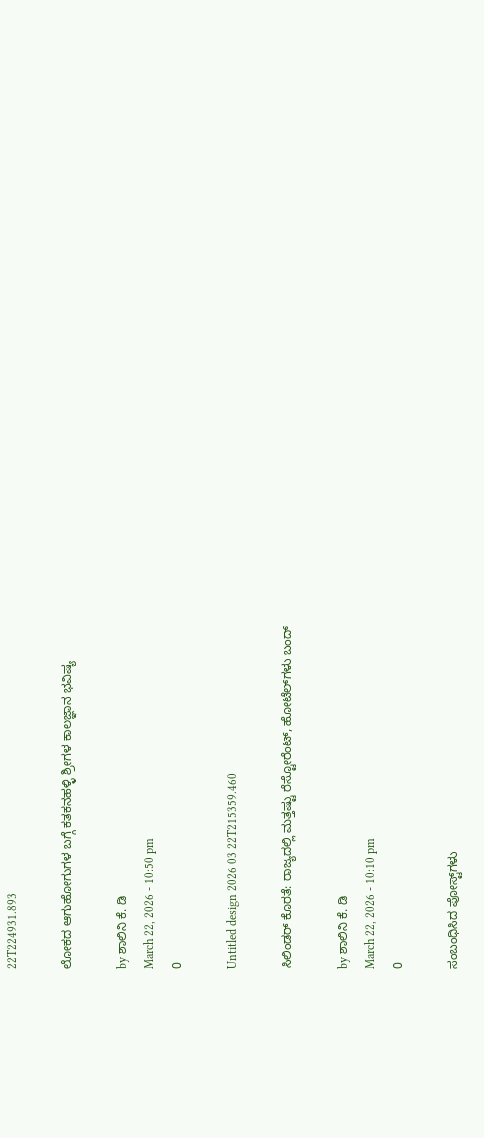22T224931.893

ಲೋಕದ ಆಗುಹೋಗುಗಳ ಬಗ್ಗೆ ಕತಕನಹಳ್ಳಿ ಶ್ರೀಗಳ‌ ಕಾಲಜ್ಞಾನ ಭವಿಷ್ಯ

by ಶಾಲಿನಿ ಕೆ. ಡಿ
March 22, 2026 - 10:50 pm
0

Untitled design 2026 03 22T215359.460

ಸಿಲಿಂಡರ್ ಕೊರತೆ: ರಾಜ್ಯದಲ್ಲಿ ಮತ್ತಷ್ಟು ರೆಸ್ಟೋರೆಂಟ್, ಹೋಟೆಲ್‌ಗಳು ಬಂದ್

by ಶಾಲಿನಿ ಕೆ. ಡಿ
March 22, 2026 - 10:10 pm
0

ಸಂಬಂಧಿಸಿದ ಪೋಸ್ಟ್‌ಗಳು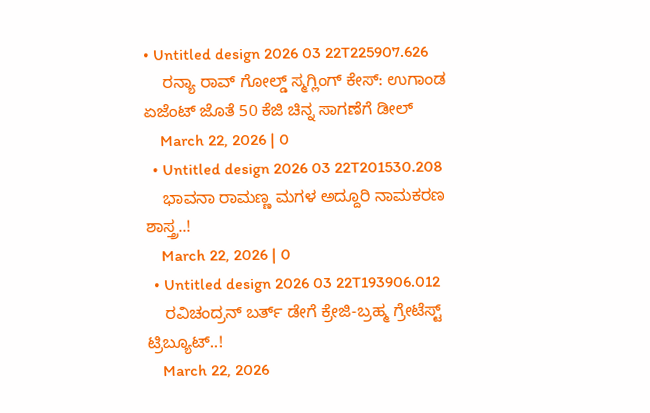• Untitled design 2026 03 22T225907.626
    ರನ್ಯಾ ರಾವ್ ಗೋಲ್ಡ್ ಸ್ಮಗ್ಲಿಂಗ್ ಕೇಸ್: ಉಗಾಂಡ ಏಜೆಂಟ್ ಜೊತೆ 50 ಕೆಜಿ ಚಿನ್ನ ಸಾಗಣೆಗೆ ಡೀಲ್
    March 22, 2026 | 0
  • Untitled design 2026 03 22T201530.208
    ಭಾವನಾ ರಾಮಣ್ಣ ಮಗಳ ಅದ್ದೂರಿ ನಾಮಕರಣ ಶಾಸ್ತ್ರ..!
    March 22, 2026 | 0
  • Untitled design 2026 03 22T193906.012
    ರವಿಚಂದ್ರನ್ ಬರ್ತ್ ಡೇಗೆ ಕ್ರೇಜಿ-ಬ್ರಹ್ಮ ಗ್ರೇಟೆಸ್ಟ್ ಟ್ರಿಬ್ಯೂಟ್..!
    March 22, 2026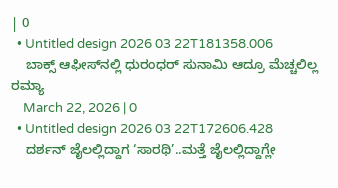| 0
  • Untitled design 2026 03 22T181358.006
    ಬಾಕ್ಸ್ ಆಫೀಸ್‌ನಲ್ಲಿ ಧುರಂಧರ್ ಸುನಾಮಿ ಆದ್ರೂ ಮೆಚ್ಚಲಿಲ್ಲ ರಮ್ಯಾ
    March 22, 2026 | 0
  • Untitled design 2026 03 22T172606.428
    ದರ್ಶನ್ ಜೈಲಲ್ಲಿದ್ದಾಗ ‘ಸಾರಥಿ’..ಮತ್ತೆ ಜೈಲಲ್ಲಿದ್ದಾಗ್ಲೇ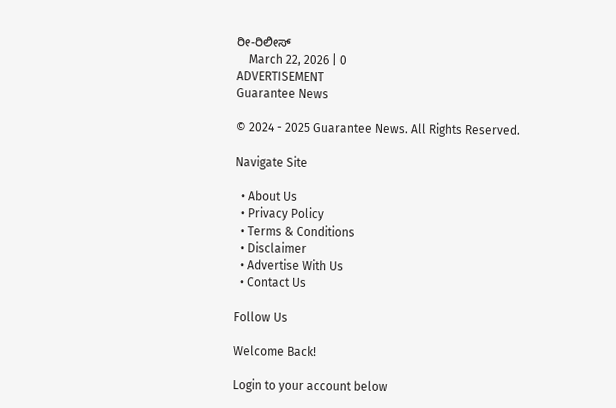ರೀ-ರಿಲೀಸ್
    March 22, 2026 | 0
ADVERTISEMENT
Guarantee News

© 2024 - 2025 Guarantee News. All Rights Reserved.

Navigate Site

  • About Us
  • Privacy Policy
  • Terms & Conditions
  • Disclaimer
  • Advertise With Us
  • Contact Us

Follow Us

Welcome Back!

Login to your account below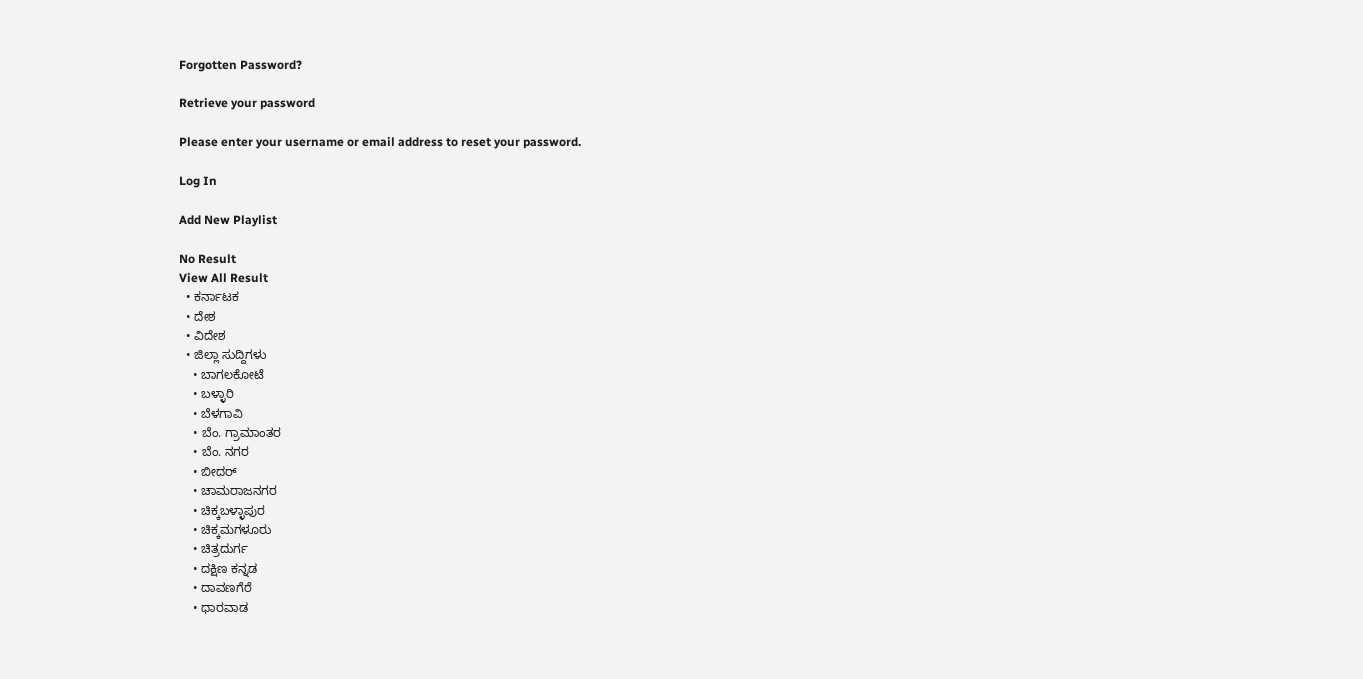Forgotten Password?

Retrieve your password

Please enter your username or email address to reset your password.

Log In

Add New Playlist

No Result
View All Result
  • ಕರ್ನಾಟಕ
  • ದೇಶ
  • ವಿದೇಶ
  • ಜಿಲ್ಲಾ ಸುದ್ದಿಗಳು
    • ಬಾಗಲಕೋಟೆ
    • ಬಳ್ಳಾರಿ
    • ಬೆಳಗಾವಿ
    • ಬೆಂ. ಗ್ರಾಮಾಂತರ
    • ಬೆಂ. ನಗರ
    • ಬೀದರ್
    • ಚಾಮರಾಜನಗರ
    • ಚಿಕ್ಕಬಳ್ಳಾಪುರ
    • ಚಿಕ್ಕಮಗಳೂರು
    • ಚಿತ್ರದುರ್ಗ
    • ದಕ್ಷಿಣ ಕನ್ನಡ
    • ದಾವಣಗೆರೆ
    • ಧಾರವಾಡ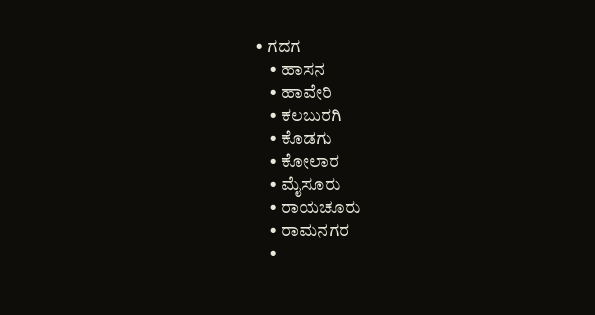• ಗದಗ
    • ಹಾಸನ
    • ಹಾವೇರಿ
    • ಕಲಬುರಗಿ
    • ಕೊಡಗು
    • ಕೋಲಾರ
    • ಮೈಸೂರು
    • ರಾಯಚೂರು
    • ರಾಮನಗರ
    •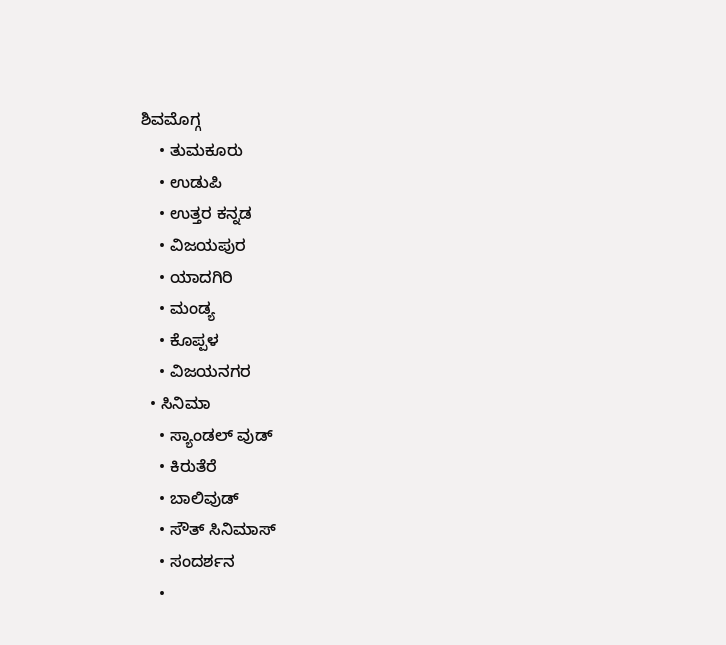ಶಿವಮೊಗ್ಗ
    • ತುಮಕೂರು
    • ಉಡುಪಿ
    • ಉತ್ತರ ಕನ್ನಡ
    • ವಿಜಯಪುರ
    • ಯಾದಗಿರಿ
    • ಮಂಡ್ಯ
    • ಕೊಪ್ಪಳ
    • ವಿಜಯನಗರ
  • ಸಿನಿಮಾ
    • ಸ್ಯಾಂಡಲ್ ವುಡ್
    • ಕಿರುತೆರೆ
    • ಬಾಲಿವುಡ್
    • ಸೌತ್ ಸಿನಿಮಾಸ್
    • ಸಂದರ್ಶನ
    •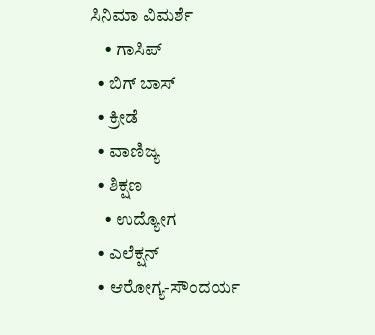ಸಿನಿಮಾ ವಿಮರ್ಶೆ
    • ಗಾಸಿಪ್
  • ಬಿಗ್ ಬಾಸ್
  • ಕ್ರೀಡೆ
  • ವಾಣಿಜ್ಯ
  • ಶಿಕ್ಷಣ
    • ಉದ್ಯೋಗ
  • ಎಲೆಕ್ಷನ್
  • ಆರೋಗ್ಯ-ಸೌಂದರ್ಯ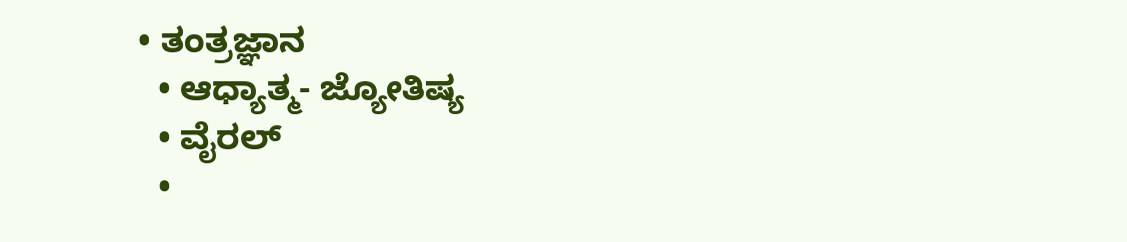• ತಂತ್ರಜ್ಞಾನ
  • ಆಧ್ಯಾತ್ಮ- ಜ್ಯೋತಿಷ್ಯ
  • ವೈರಲ್
  •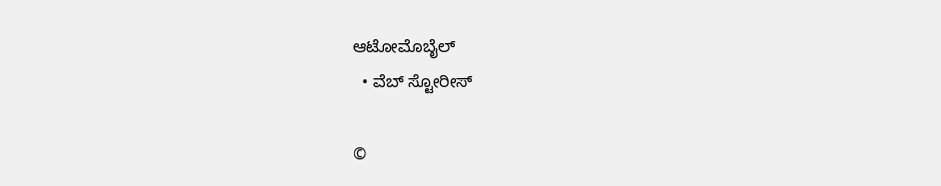ಆಟೋಮೊಬೈಲ್
  • ವೆಬ್ ಸ್ಟೋರೀಸ್

©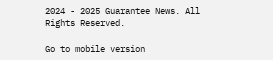2024 - 2025 Guarantee News. All Rights Reserved.

Go to mobile version